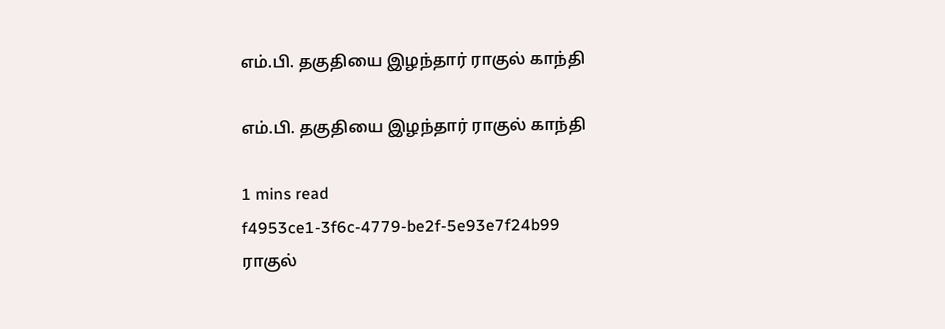எம்.பி. தகுதியை இழந்தார் ராகுல் காந்தி

எம்.பி. தகுதியை இழந்தார் ராகுல் காந்தி

1 mins read
f4953ce1-3f6c-4779-be2f-5e93e7f24b99
ராகுல்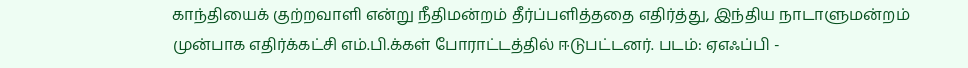காந்தியைக் குற்றவாளி என்று நீதிமன்றம் தீர்ப்பளித்ததை எதிர்த்து, இந்திய நாடாளுமன்றம் முன்பாக எதிர்க்கட்சி எம்.பி.க்கள் போராட்டத்தில் ஈடுபட்டனர். படம்: ஏஎஃப்பி -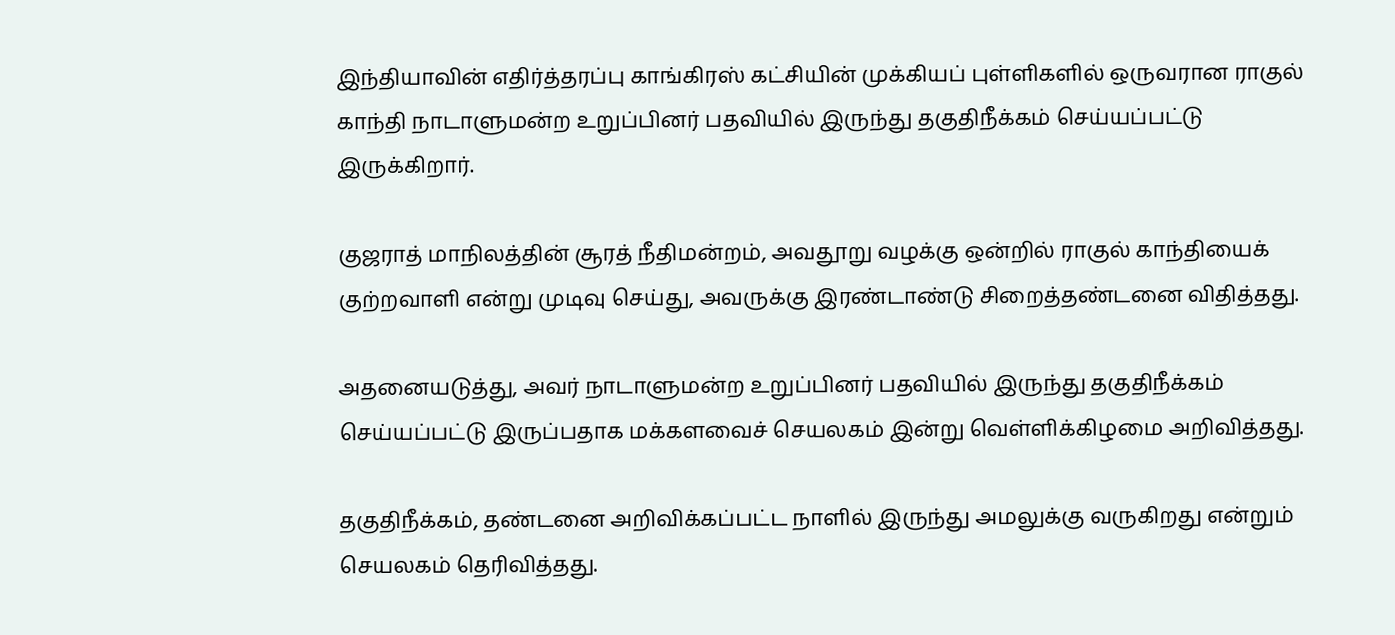இந்தியாவின் எதிர்த்தரப்பு காங்கிரஸ் கட்சியின் முக்கியப் புள்ளிகளில் ஒருவரான ராகுல் காந்தி நாடாளுமன்ற உறுப்பினர் பதவியில் இருந்து தகுதிநீக்கம் செய்யப்பட்டு இருக்கிறார்.

குஜராத் மாநிலத்தின் சூரத் நீதிமன்றம், அவதூறு வழக்கு ஒன்றில் ராகுல் காந்தியைக் குற்றவாளி என்று முடிவு செய்து, அவருக்கு இரண்டாண்டு சிறைத்தண்டனை விதித்தது.

அதனையடுத்து, அவர் நாடாளுமன்ற உறுப்பினர் பதவியில் இருந்து தகுதிநீக்கம் செய்யப்பட்டு இருப்பதாக மக்களவைச் செயலகம் இன்று வெள்ளிக்கிழமை அறிவித்தது.

தகுதிநீக்கம், தண்டனை அறிவிக்கப்பட்ட நாளில் இருந்து அமலுக்கு வருகிறது என்றும் செயலகம் தெரிவித்தது.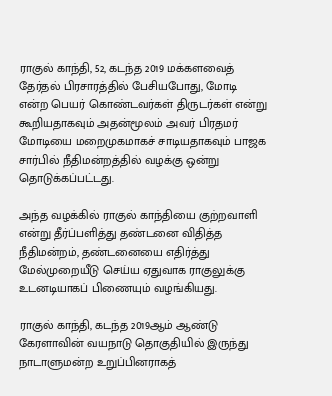ராகுல் காந்தி, 52, கடந்த 2019 மக்களவைத் தேர்தல் பிரசாரத்தில் பேசியபோது, மோடி என்ற பெயர் கொண்டவர்கள் திருடர்கள் என்று கூறியதாகவும் அதன்மூலம் அவர் பிரதமர் மோடியை மறைமுகமாகச் சாடியதாகவும் பாஜக சார்பில் நீதிமன்றத்தில் வழக்கு ஒன்று தொடுக்கப்பட்டது.

அந்த வழக்கில் ராகுல் காந்தியை குற்றவாளி என்று தீர்ப்பளித்து தண்டனை விதித்த நீதிமன்றம், தண்டனையை எதிர்த்து மேல்முறையீடு செய்ய ஏதுவாக ராகுலுக்கு உடனடியாகப் பிணையும் வழங்கியது.

ராகுல் காந்தி, கடந்த 2019ஆம் ஆண்டு கேரளாவின் வயநாடு தொகுதியில் இருந்து நாடாளுமன்ற உறுப்பினராகத்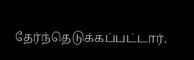தேர்ந்தெடுக்கப்பட்டார்.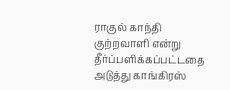ராகுல் காந்தி குற்றவாளி என்று தீர்ப்பளிக்கப்பட்டதை அடுத்து காங்கிரஸ்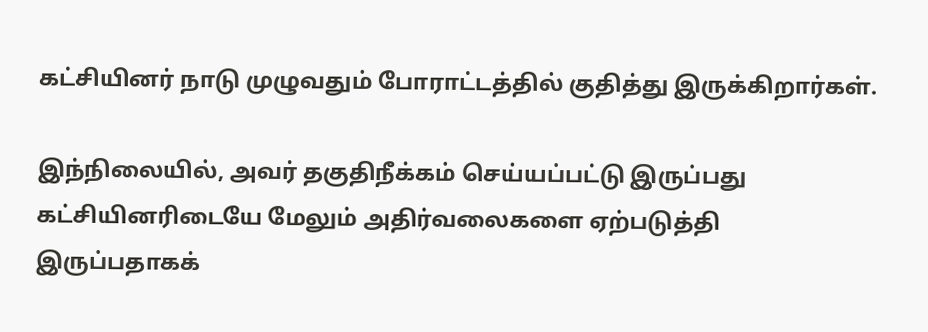கட்சியினர் நாடு முழுவதும் போராட்டத்தில் குதித்து இருக்கிறார்கள்.

இந்நிலையில், அவர் தகுதிநீக்கம் செய்யப்பட்டு இருப்பது கட்சியினரிடையே மேலும் அதிர்வலைகளை ஏற்படுத்தி இருப்பதாகக்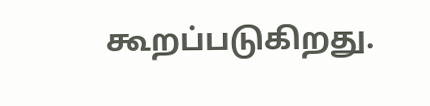கூறப்படுகிறது.